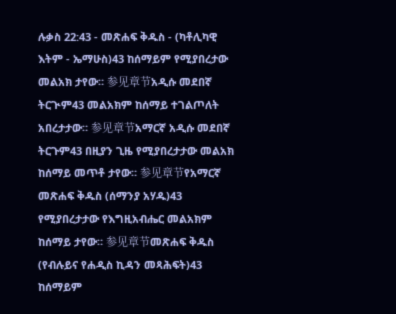ሉቃስ 22:43 - መጽሐፍ ቅዱስ - (ካቶሊካዊ እትም - ኤማሁስ)43 ከሰማይም የሚያበረታው መልአክ ታየው። 参见章节አዲሱ መደበኛ ትርጒም43 መልአክም ከሰማይ ተገልጦለት አበረታታው። 参见章节አማርኛ አዲሱ መደበኛ ትርጉም43 በዚያን ጊዜ የሚያበረታታው መልአክ ከሰማይ መጥቶ ታየው። 参见章节የአማርኛ መጽሐፍ ቅዱስ (ሰማንያ አሃዱ)43 የሚያበረታታው የእግዚአብሔር መልአክም ከሰማይ ታየው። 参见章节መጽሐፍ ቅዱስ (የብሉይና የሐዲስ ኪዳን መጻሕፍት)43 ከሰማይም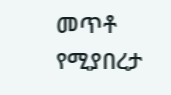መጥቶ የሚያበረታ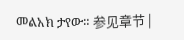መልአክ ታየው። 参见章节 |